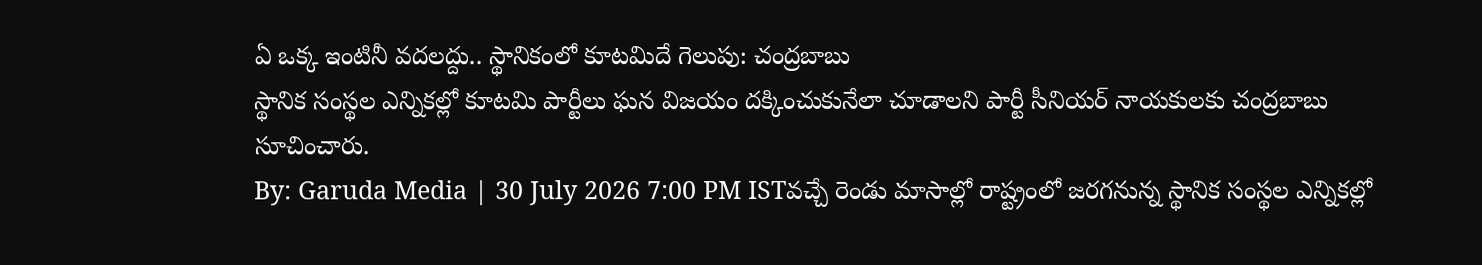ఏ ఒక్క ఇంటినీ వదలద్దు.. స్థానికంలో కూటమిదే గెలుపు: చంద్రబాబు
స్థానిక సంస్థల ఎన్నికల్లో కూటమి పార్టీలు ఘన విజయం దక్కించుకునేలా చూడాలని పార్టీ సీనియర్ నాయకులకు చంద్రబాబు సూచించారు.
By: Garuda Media | 30 July 2026 7:00 PM ISTవచ్చే రెండు మాసాల్లో రాష్ట్రంలో జరగనున్న స్థానిక సంస్థల ఎన్నికల్లో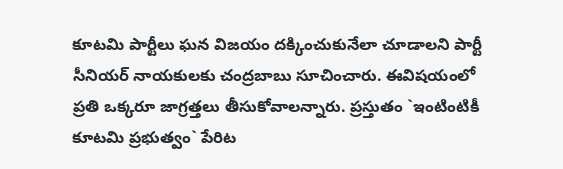కూటమి పార్టీలు ఘన విజయం దక్కించుకునేలా చూడాలని పార్టీ సీనియర్ నాయకులకు చంద్రబాబు సూచించారు. ఈవిషయంలో ప్రతి ఒక్కరూ జాగ్రత్తలు తీసుకోవాలన్నారు. ప్రస్తుతం `ఇంటింటికీ కూటమి ప్రభుత్వం` పేరిట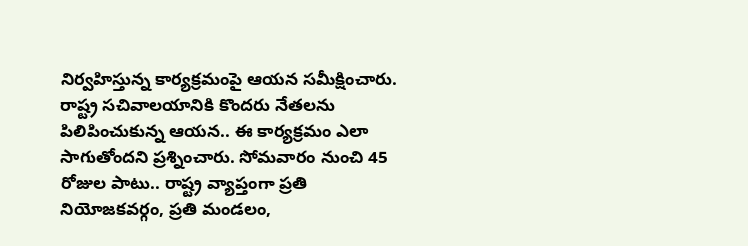నిర్వహిస్తున్న కార్యక్రమంపై ఆయన సమీక్షించారు. రాష్ట్ర సచివాలయానికి కొందరు నేతలను పిలిపించుకున్న ఆయన.. ఈ కార్యక్రమం ఎలా సాగుతోందని ప్రశ్నించారు. సోమవారం నుంచి 45 రోజుల పాటు.. రాష్ట్ర వ్యాప్తంగా ప్రతి నియోజకవర్గం, ప్రతి మండలం,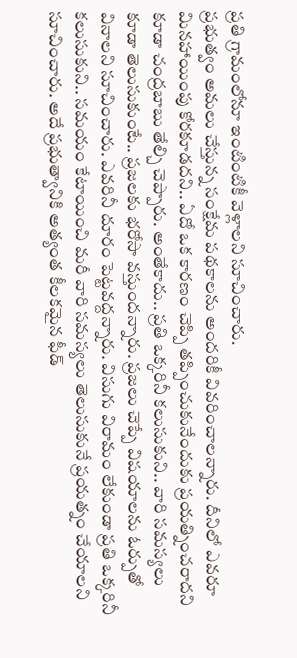ప్రతి గ్రామంలోనూ ఇంటింటికీ వెళ్లాలని సూచించారు.
ప్రభుత్వం అమలు చేస్తున్న సంక్షేమ పథకాలను అందరికీ వివరించాలన్నారు. దీనిలో ఎవరూ మినహాయింపు కోరకూడదని.. ఏదో ఒక కారణం చెప్పి తప్పించుకునేందుకు ప్రయత్నించరాదని కూడా చంద్రబాబు తేల్చి చెప్పారు. అంతేకాదు.. ప్రతి ఒక్కరినీ కలుసుకుని.. వారి సమస్యలు కూడా తెలుసుకుంటే.. ప్రజలకు భరోసా వస్తుందన్నారు. ప్రజలు చెప్పే విషయాలను ఓర్పుతో వినాలని సూచించారు. ఎవరినీ దూరం పెట్టవద్దన్నారు. విసుగు విరామం లేకుండా ప్రతి ఒక్కరినీ కలుసుకుని.. సమయం కేటాయించి మరీ వారి సమస్యలు తెలుసుకునే ప్రయత్నం చేయాలని సూచించారు. అదే ప్రభుత్వానికి అత్యంత కీలకమైన ఫీడ్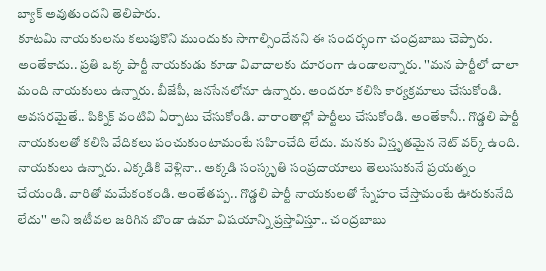బ్యాక్ అవుతుందని తెలిపారు.
కూటమి నాయకులను కలుపుకొని ముందుకు సాగాల్సిందేనని ఈ సందర్భంగా చంద్రబాబు చెప్పారు. అంతేకాదు.. ప్రతి ఒక్క పార్టీ నాయకుడు కూడా వివాదాలకు దూరంగా ఉండాలన్నారు. ''మన పార్టీలో చాలా మంది నాయకులు ఉన్నారు. బీజేపీ, జనసేనలోనూ ఉన్నారు. అందరూ కలిసి కార్యక్రమాలు చేసుకోండి. అవసరమైతే.. పిక్నిక్ వంటివి ఏర్పాటు చేసుకోండి. వారాంతాల్లో పార్టీలు చేసుకోండి. అంతేకానీ.. గొడ్డలి పార్టీ నాయకులతో కలిసి వేదికలు పంచుకుంటామంటే సహించేది లేదు. మనకు విస్తృతమైన నెట్ వర్క్ ఉంది. నాయకులు ఉన్నారు. ఎక్కడికి వెళ్లినా.. అక్కడి సంస్కృతి సంప్రదాయాలు తెలుసుకునే ప్రయత్నం చేయండి. వారితో మమేకంకండి. అంతేతప్ప.. గొడ్డలి పార్టీ నాయకులతో స్నేహం చేస్తామంటే ఊరుకునేది లేదు'' అని ఇటీవల జరిగిన బొండా ఉమా విషయాన్ని ప్రస్తావిస్తూ.. చంద్రబాబు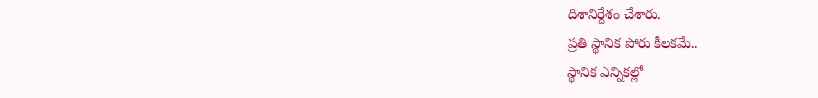దిశానిర్దేశం చేశారు.
ప్రతి స్థానిక పోరు కీలకమే..
స్థానిక ఎన్నికల్లో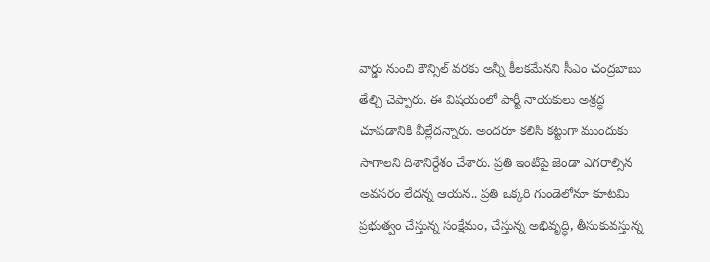వార్డు నుంచి కౌన్సిల్ వరకు అన్నీ కీలకమేనని సీఎం చంద్రబాబు తేల్చి చెప్పారు. ఈ విషయంలో పార్టీ నాయకులు అశ్రద్ధ చూపడానికి వీల్లేదన్నారు. అందరూ కలిసి కట్టుగా ముందుకు సాగాలని దిశానిర్దేశం చేశారు. ప్రతి ఇంటిపై జెండా ఎగరాల్సిన అవసరం లేదన్న ఆయన.. ప్రతి ఒక్కరి గుండెలోనూ కూటమి ప్రభుత్వం చేస్తున్న సంక్షేమం, చేస్తున్న అభివృద్ధి, తీసుకువస్తున్న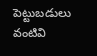పెట్టుబడులు వంటివి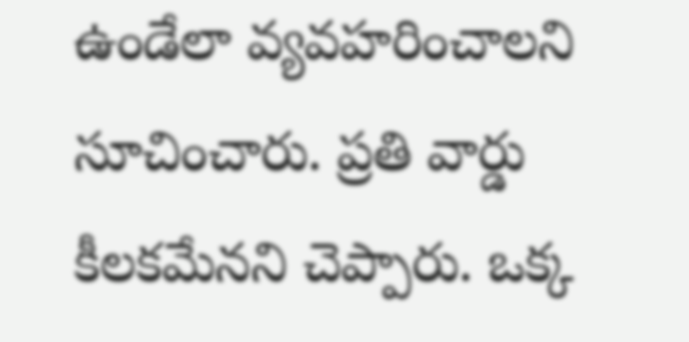ఉండేలా వ్యవహరించాలని సూచించారు. ప్రతి వార్డు కీలకమేనని చెప్పారు. ఒక్క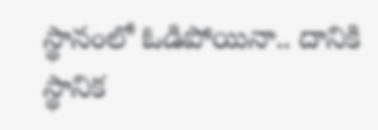స్థానంలో ఓడిపోయినా.. దానికి స్థానిక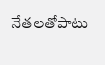నేతలతోపాటు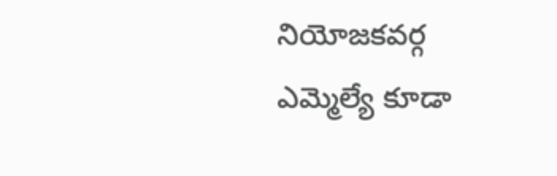నియోజకవర్గ ఎమ్మెల్యే కూడా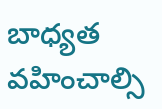బాధ్యత వహించాల్సి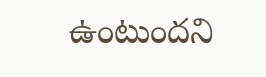ఉంటుందని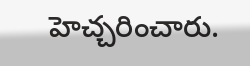హెచ్చరించారు.